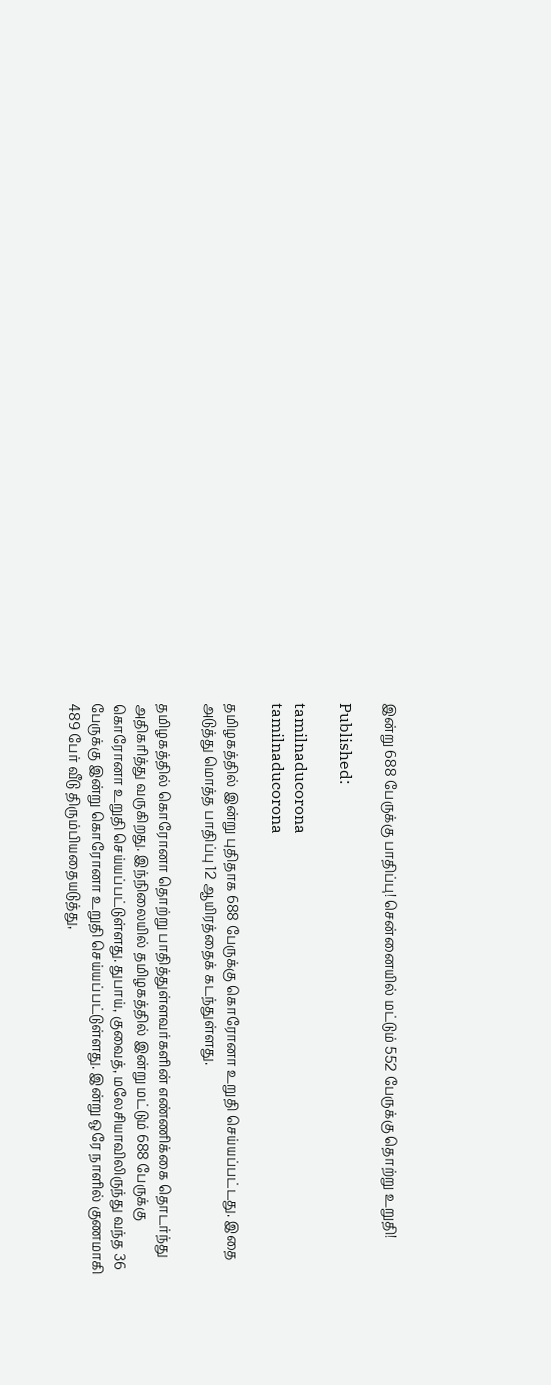இன்று 688 பேருக்கு பாதிப்பு! சென்னையில் மட்டும் 552 பேருக்கு தொற்று உறுதி!

Published:

tamilnaducorona
tamilnaducorona

தமிழகத்தில் இன்று புதிதாக 688 பேருக்கு கொரோனா உறுதி செய்யப்பட்டது. இதை அடுத்து மொத்த பாதிப்பு 12 ஆயிரத்தைக் கடந்துள்ளது.

தமிழகத்தில் கொரோனா தொற்று பாதித்துள்ளவர்களின் எண்ணிக்கை தொடர்ந்து அதிகரித்து வருகிறது. இந்நிலையில் தமிழகத்தில் இன்று மட்டும் 688 பேருக்கு கொரோனா உறுதி செய்யப்பட்டுள்ளது. துபாய், குவைத், மலேசியாவிலிருந்து வந்த 36 பேருக்கு இன்று கொரோனா உறுதி செய்யப்பட்டுள்ளது. இன்று ஒரே நாளில் குணமாகி 489 பேர் வீடு திரும்பியதையடுத்து,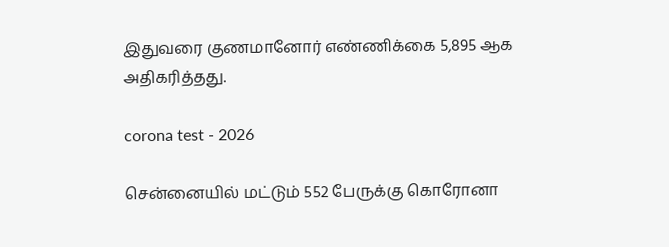இதுவரை குணமானோர் எண்ணிக்கை 5,895 ஆக அதிகரித்தது.

corona test - 2026

சென்னையில் மட்டும் 552 பேருக்கு கொரோனா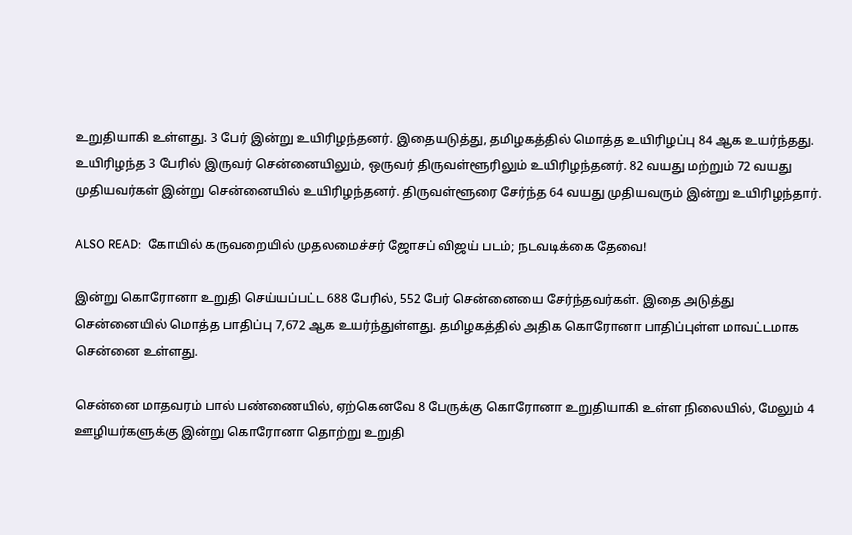உறுதியாகி உள்ளது. 3 பேர் இன்று உயிரிழந்தனர். இதையடுத்து, தமிழகத்தில் மொத்த உயிரிழப்பு 84 ஆக உயர்ந்தது. உயிரிழந்த 3 பேரில் இருவர் சென்னையிலும், ஒருவர் திருவள்ளூரிலும் உயிரிழந்தனர். 82 வயது மற்றும் 72 வயது முதியவர்கள் இன்று சென்னையில் உயிரிழந்தனர். திருவள்ளூரை சேர்ந்த 64 வயது முதியவரும் இன்று உயிரிழந்தார்.

ALSO READ:  கோயில் கருவறையில் முதலமைச்சர் ஜோசப் விஜய் படம்; நடவடிக்கை தேவை!

இன்று கொரோனா உறுதி செய்யப்பட்ட 688 பேரில், 552 பேர் சென்னையை சேர்ந்தவர்கள். இதை அடுத்து சென்னையில் மொத்த பாதிப்பு 7,672 ஆக உயர்ந்துள்ளது. தமிழகத்தில் அதிக கொரோனா பாதிப்புள்ள மாவட்டமாக சென்னை உள்ளது.

சென்னை மாதவரம் பால் பண்ணையில், ஏற்கெனவே 8 பேருக்கு கொரோனா உறுதியாகி உள்ள நிலையில், மேலும் 4 ஊழியர்களுக்கு இன்று கொரோனா தொற்று உறுதி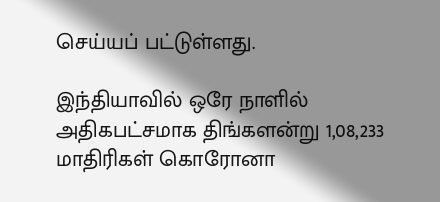செய்யப் பட்டுள்ளது.

இந்தியாவில் ஒரே நாளில் அதிகபட்சமாக திங்களன்று 1,08,233 மாதிரிகள் கொரோனா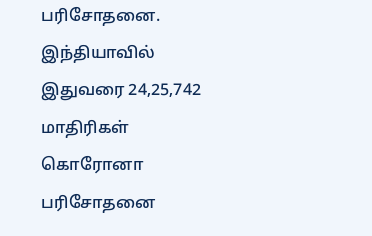பரிசோதனை. இந்தியாவில் இதுவரை 24,25,742 மாதிரிகள் கொரோனா பரிசோதனை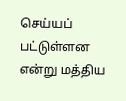செய்யப் பட்டுள்ளன என்று மத்திய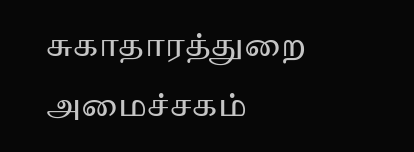சுகாதாரத்துறை அமைச்சகம்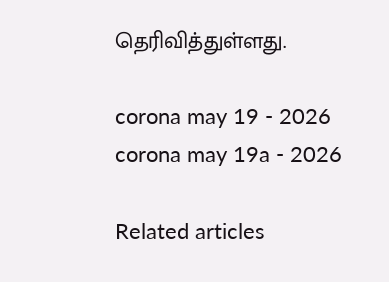தெரிவித்துள்ளது.

corona may 19 - 2026
corona may 19a - 2026

Related articles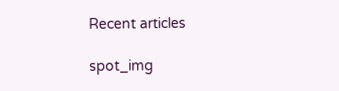Recent articles

spot_img